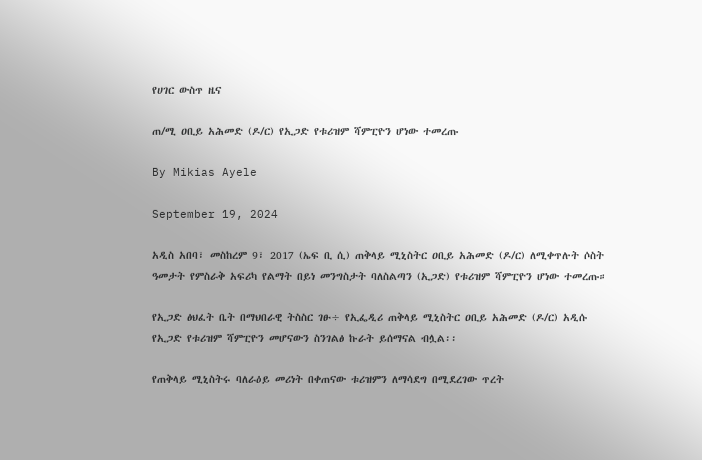የሀገር ውስጥ ዜና

ጠ/ሚ ዐቢይ አሕመድ (ዶ/ር) የኢጋድ የቱሪዝም ሻምፒዮን ሆነው ተመረጡ

By Mikias Ayele

September 19, 2024

አዲስ አበባ፣ መስከረም 9፣ 2017 (ኤፍ ቢ ሲ) ጠቅላይ ሚኒስትር ዐቢይ አሕመድ (ዶ/ር) ለሚቀጥሉት ሶስት ዓመታት የምስራቅ አፍሪካ የልማት በይነ መንግስታት ባለስልጣን (ኢጋድ) የቱሪዝም ሻምፒዮን ሆነው ተመረጡ።

የኢጋድ ፅህፈት ቤት በማህበራዊ ትስስር ገፁ÷ የኢፌዲሪ ጠቅላይ ሚኒስትር ዐቢይ አሕመድ (ዶ/ር) አዲሱ የኢጋድ የቱሪዝም ሻምፒዮን መሆናውን ስንገልፅ ኩራት ይሰማናል ብሏል፡፡

የጠቅላይ ሚኒስትሩ ባለራዕይ መሪነት በቀጠናው ቱሪዝምን ለማሳደግ በሚደረገው ጥረት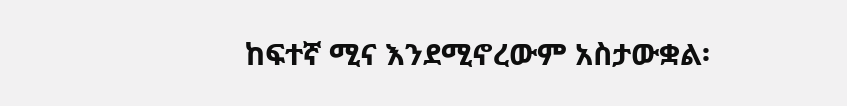ከፍተኛ ሚና እንደሚኖረውም አስታውቋል፡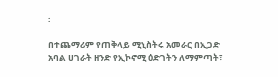፡

በተጨማሪም የጠቅላይ ሚኒስትሩ አመራር በኢጋድ አባል ሀገራት ዘንድ የኢኮኖሚ ዕድገትን ለማምጣት፣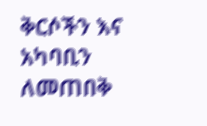ቅርሶችን እና አካባቢን ለመጠበቅ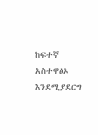ከፍተኛ አስተዋፅኦ እንደሚያደርግ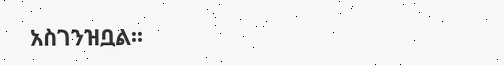አስገንዝቧል፡፡